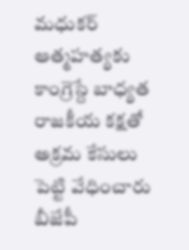మధుకర్ ఆత్మహత్యకు కాంగ్రెస్దే బాధ్యత
రాజకీయ కక్షతో అక్రమ కేసులు పెట్టి వేధించారు బీజేపీ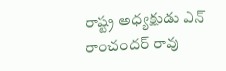రాష్ట్ర అధ్యక్షుడు ఎన్ రాంచందర్ రావు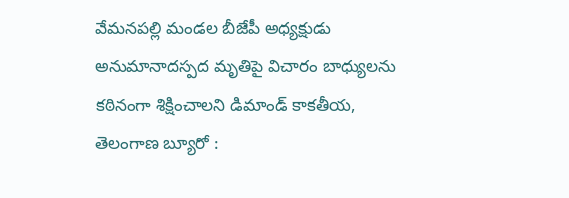వేమనపల్లి మండల బీజేపీ అధ్యక్షుడు అనుమానాదస్పద మృతిపై విచారం బాధ్యులను కఠినంగా శిక్షించాలని డిమాండ్ కాకతీయ, తెలంగాణ బ్యూరో :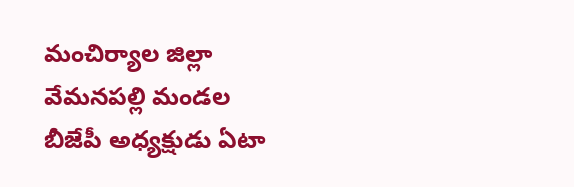మంచిర్యాల జిల్లా వేమనపల్లి మండల బీజేపీ అధ్యక్షుడు ఏటా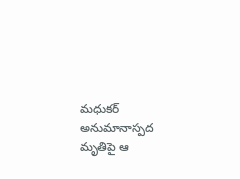మధుకర్ అనుమానాస్పద మృతిపై ఆ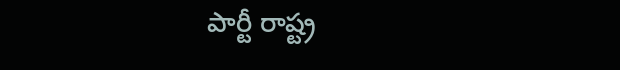పార్టీ రాష్ట్ర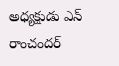అధ్యక్షుడు ఎన్ రాంచందర్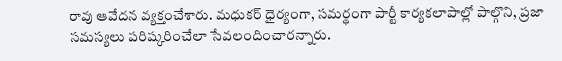రావు ఆవేదన వ్యక్తంచేశారు. మధుకర్ ధైర్యంగా, సమర్థంగా పార్టీ కార్యకలాపాల్లో పాల్గొని, ప్రజా సమస్యలు పరిష్కరించేలా సేవలందించారన్నారు.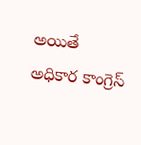అయితే అధికార కాంగ్రెస్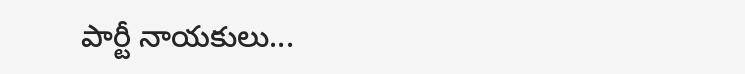పార్టీ నాయకులు...